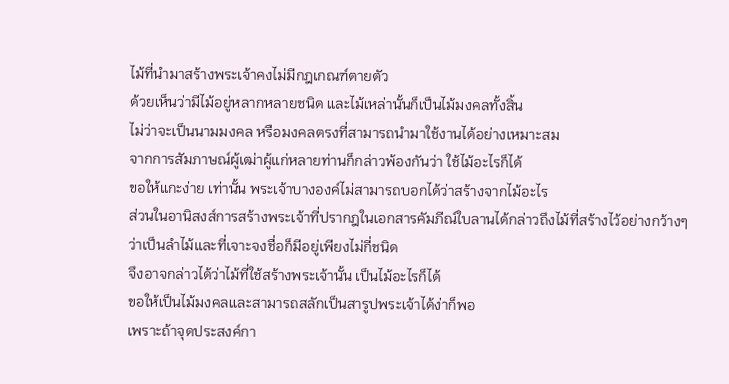ไม้ที่นำมาสร้างพระเจ้าคงไม่มีกฎเกณฑ์ตายตัว
ด้วยเห็นว่ามีไม้อยู่หลากหลายชนิด และไม้เหล่านั้นก็เป็นไม้มงคลทั้งสิ้น
ไม่ว่าจะเป็นนามมงคล หรือมงคลตรงที่สามารถนำมาใช้งานได้อย่างเหมาะสม
จากการสัมภาษณ์ผู้เฒ่าผู้แก่หลายท่านก็กล่าวพ้องกันว่า ใช้ไม้อะไรก็ได้
ขอให้แกะง่าย เท่านั้น พระเจ้าบางองค์ไม่สามารถบอกได้ว่าสร้างจากไม้อะไร
ส่วนในอานิสงส์การสร้างพระเจ้าที่ปรากฎในเอกสารคัมภีณ์ใบลานได้กล่าวถึงไม้ที่สร้างไว้อย่างกว้างๆ
ว่าเป็นลำไม้และที่เจาะจงชื่อก็มีอยู่เพียงไม่กี่ชนิด
จึงอาจกล่าวได้ว่าไม้ที่ใช้สร้างพระเจ้านั้น เป็นไม้อะไรก็ได้
ขอให้เป็นไม้มงคลและสามารถสลักเป็นสารูปพระเจ้าได้ง่าก็พอ
เพราะถ้าจุดประสงค์กา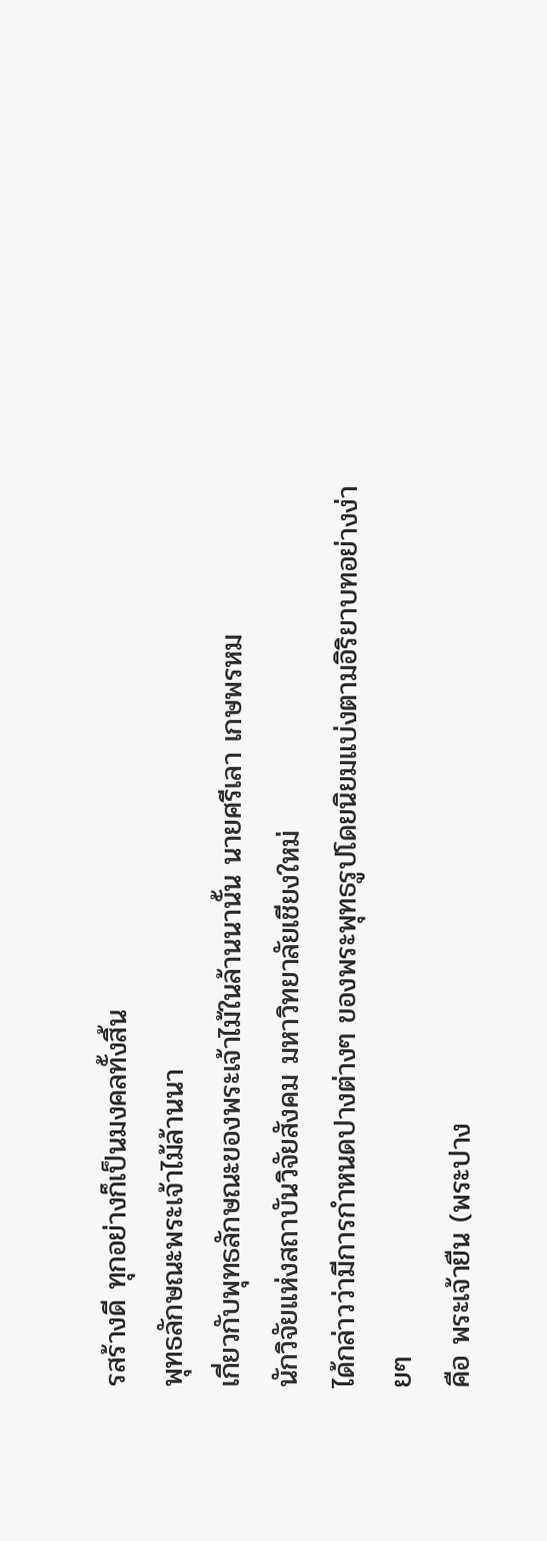รสร้างดี ทุกอย่างก็เป็นมงคลทั้งสิ้น
พุทธลักษณะพระเจ้าไม้ล้านนา
เกี่ยวกับพุทธลักษณะของพระเจ้าไม้ในล้านนานั้น นายศรีเลา เกษพรหม
นักวิจัยแห่งสถาบันวิจัยสังคม มหาวิทยาลัยเชียงใหม่
ได้กล่าวว่ามีการกำหนดปางต่างๆ ของพระพุทธรูปโดยนิยมแบ่งตามอิริยาบทอย่างง่ายๆ
คือ พระเจ้ายืน (พระปาง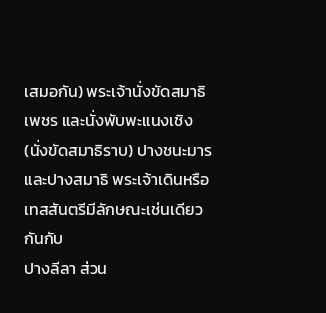เสมอกัน) พระเจ้านั่งขัดสมาธิเพชร และนั่งพับพะแนงเชิง
(นั่งขัดสมาธิราบ) ปางชนะมาร และปางสมาธิ พระเจ้าเดินหรือเทสสันตรีมีลักษณะเช่นเดียวกันกับ
ปางลีลา ส่วน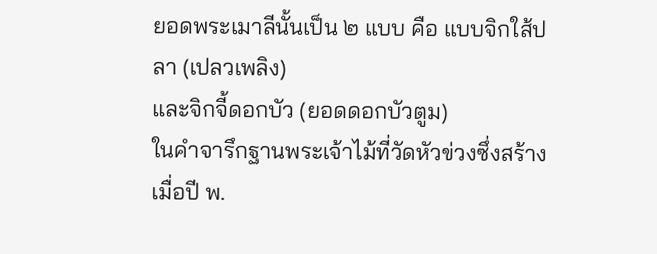ยอดพระเมาลีนั้นเป็น ๒ แบบ คือ แบบจิกใส้ปลา (เปลวเพลิง)
และจิกจี้ดอกบัว (ยอดดอกบัวตูม)
ในคำจารึกฐานพระเจ้าไม้ที่วัดหัวข่วงซึ่งสร้างเมื่อปี พ.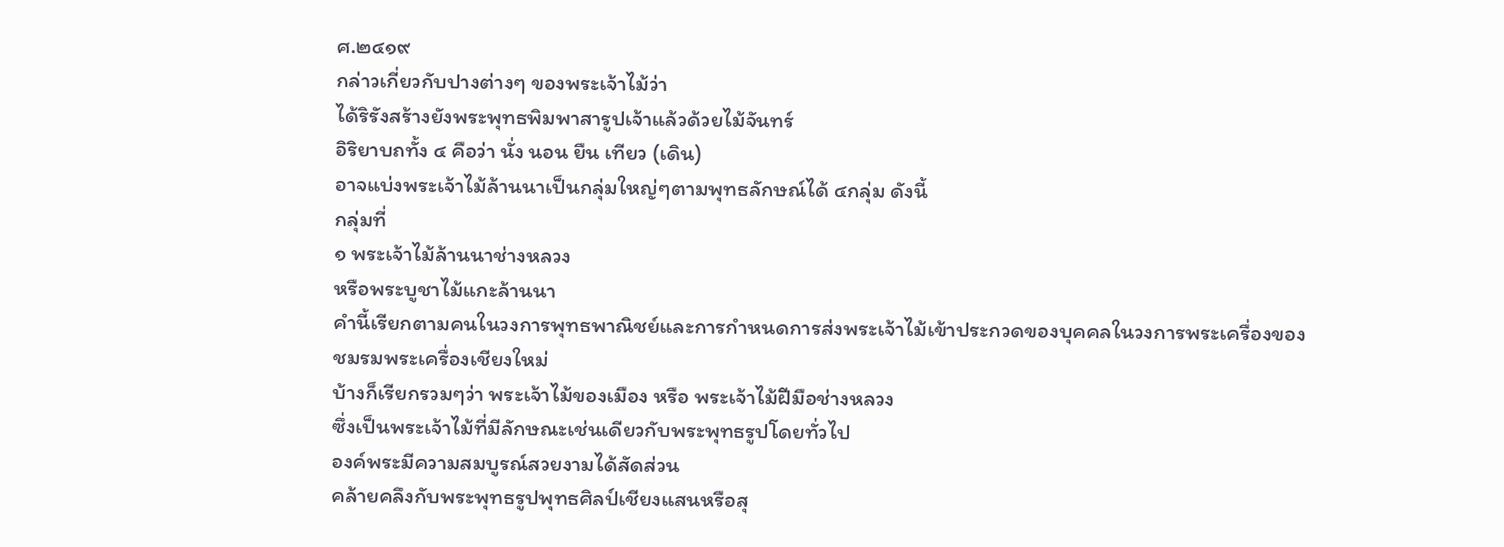ศ.๒๔๑๙
กล่าวเกี่ยวกับปางต่างๆ ของพระเจ้าไม้ว่า
ได้ริรังสร้างยังพระพุทธพิมพาสารูปเจ้าแล้วด้วยไม้จันทร์
อิริยาบถทั้ง ๔ คือว่า นั่ง นอน ยืน เทียว (เดิน)
อาจแบ่งพระเจ้าไม้ล้านนาเป็นกลุ่มใหญ่ๆตามพุทธลักษณ์ได้ ๔กลุ่ม ดังนี้
กลุ่มที่
๑ พระเจ้าไม้ล้านนาช่างหลวง
หรือพระบูชาไม้แกะล้านนา
คำนี้เรียกตามคนในวงการพุทธพาณิชย์และการกำหนดการส่งพระเจ้าไม้เข้าประกวดของบุคคลในวงการพระเครื่องของชมรมพระเครื่องเชียงใหม่
บ้างก็เรียกรวมๆว่า พระเจ้าไม้ของเมือง หรือ พระเจ้าไม้ฝีมือช่างหลวง
ซึ่งเป็นพระเจ้าไม้ที่มีลักษณะเช่นเดียวกับพระพุทธรูปโดยทั่วไป
องค์พระมีความสมบูรณ์สวยงามได้สัดส่วน
คล้ายคลึงกับพระพุทธรูปพุทธศิลป์เชียงแสนหรือสุ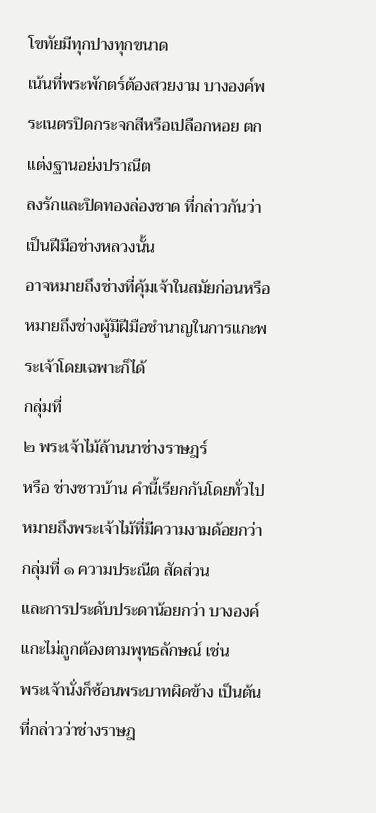โขทัยมีทุกปางทุกขนาด
เน้นที่พระพักตร์ต้องสวยงาม บางองค์พระเนตรปิดกระจกสีหรือเปลือกหอย ตกแต่งฐานอย่งปราณีต
ลงรักและปิดทองล่องชาด ที่กล่าวกันว่าเป็นฝีมือช่างหลวงนั้น
อาจหมายถึงช่างที่คุ้มเจ้าในสมัยก่อนหรือหมายถึงช่างผู้มีฝีมือชำนาญในการแกะพระเจ้าโดยเฉพาะก็ได้
กลุ่มที่
๒ พระเจ้าไม้ล้านนาช่างราษฎร์
หรือ ช่างชาวบ้าน คำนี้เรียกกันโดยทั่วไป
หมายถึงพระเจ้าไม้ที่มีความงามด้อยกว่ากลุ่มที่ ๑ ความประณีต สัดส่วน
และการประดับประดาน้อยกว่า บางองค์แกะไม่ถูกต้องตามพุทธลักษณ์ เช่น
พระเจ้านั่งก็ซ้อนพระบาทผิดข้าง เป็นต้น ที่กล่าวว่าช่างราษฎ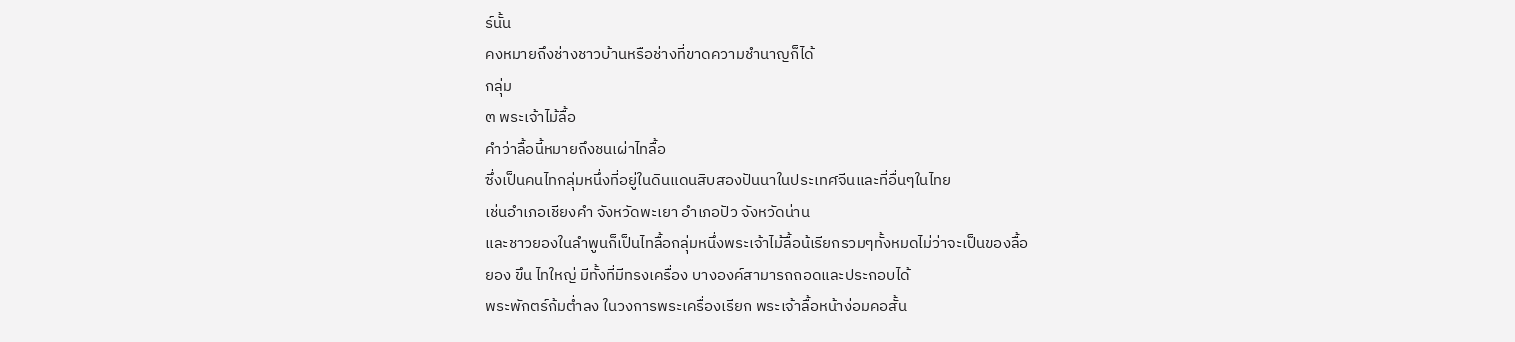ร์นั้น
คงหมายถึงช่างชาวบ้านหรือช่างที่ขาดความชำนาญก็ได้
กลุ่ม
๓ พระเจ้าไม้ลื้อ
คำว่าลื้อนี้หมายถึงชนเผ่าไทลื้อ
ซึ่งเป็นคนไทกลุ่มหนึ่งที่อยู่ในดินแดนสิบสองปันนาในประเทศจีนและที่อื่นๆในไทย
เช่นอำเภอเชียงคำ จังหวัดพะเยา อำเภอปัว จังหวัดน่าน
และชาวยองในลำพูนก็เป็นไทลื้อกลุ่มหนึ่งพระเจ้าไม้ลื้อน้เรียกรวมๆทั้งหมดไม่ว่าจะเป็นของลื้อ
ยอง ขึน ไทใหญ่ มีทั้งที่มีทรงเครื่อง บางองค์สามารถถอดและประกอบได้
พระพักตร์ก้มต่ำลง ในวงการพระเครื่องเรียก พระเจ้าลื้อหน้าง่อมคอสั้น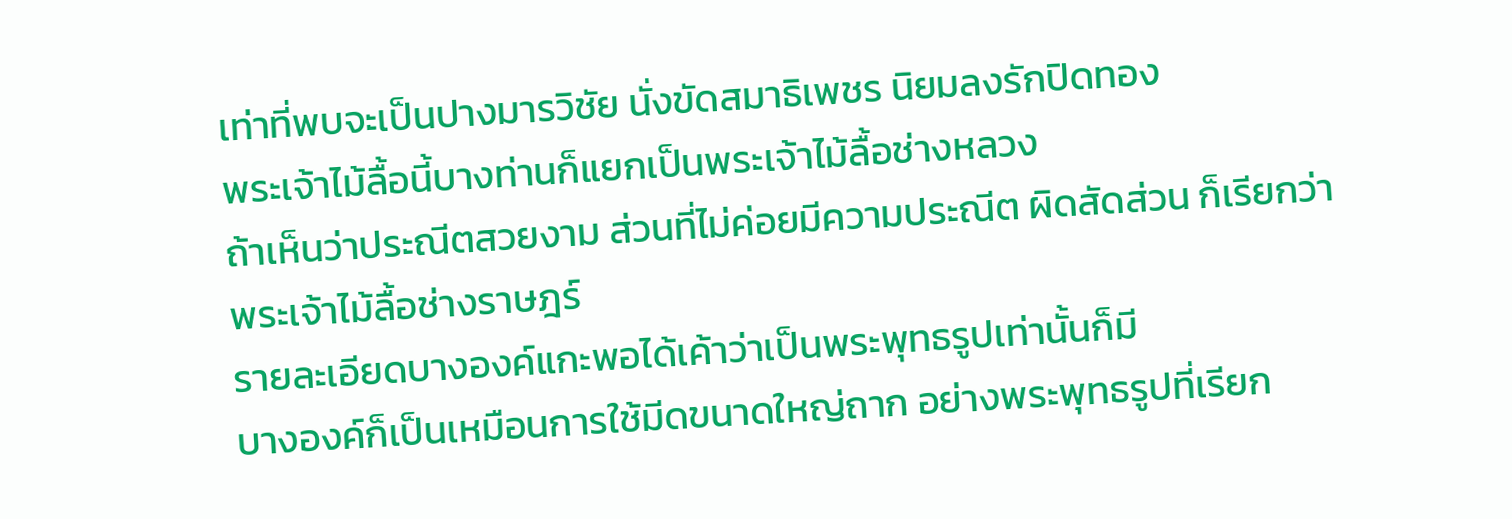เท่าที่พบจะเป็นปางมารวิชัย นั่งขัดสมาธิเพชร นิยมลงรักปิดทอง
พระเจ้าไม้ลื้อนี้บางท่านก็แยกเป็นพระเจ้าไม้ลื้อช่างหลวง
ถ้าเห็นว่าประณีตสวยงาม ส่วนที่ไม่ค่อยมีความประณีต ผิดสัดส่วน ก็เรียกว่า
พระเจ้าไม้ลื้อช่างราษฎร์
รายละเอียดบางองค์แกะพอได้เค้าว่าเป็นพระพุทธรูปเท่านั้นก็มี
บางองค์ก็เป็นเหมือนการใช้มีดขนาดใหญ่ถาก อย่างพระพุทธรูปที่เรียก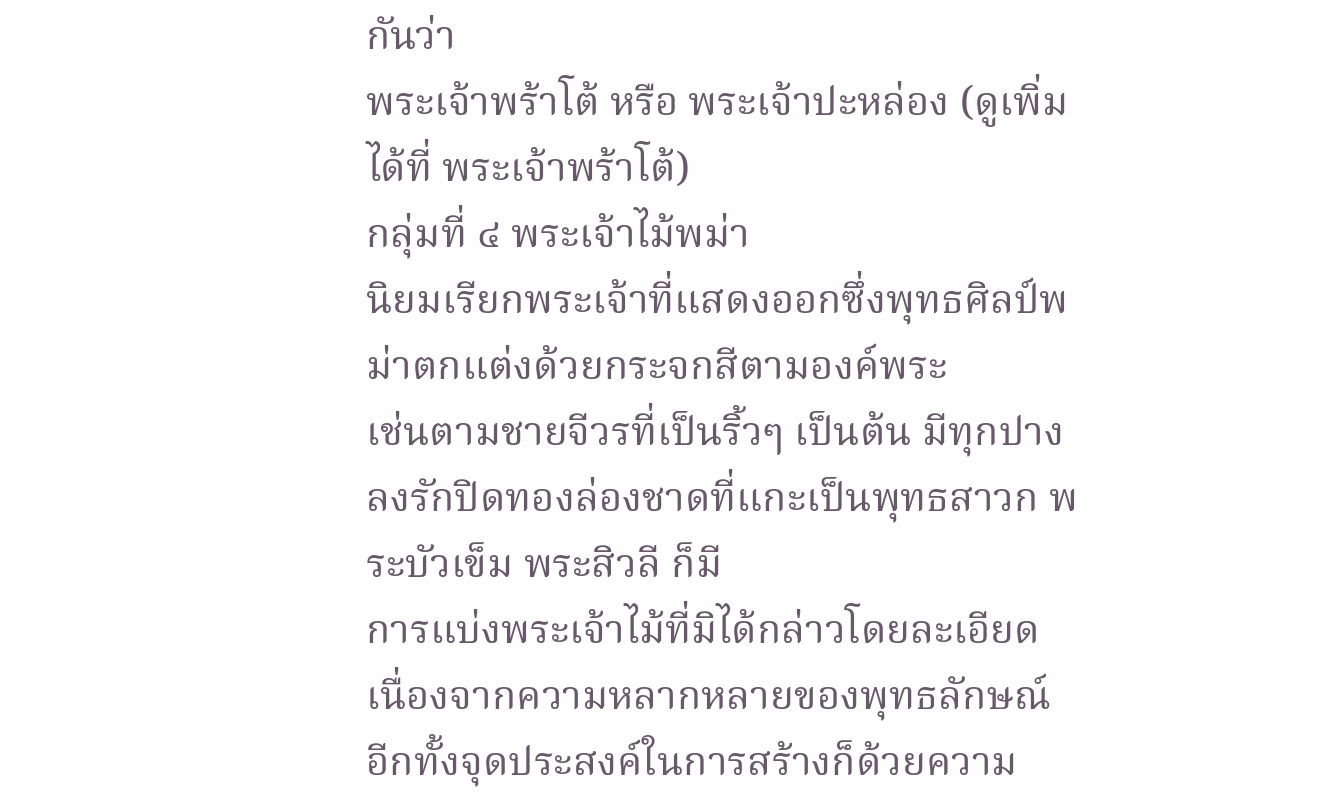กันว่า
พระเจ้าพร้าโต้ หรือ พระเจ้าปะหล่อง (ดูเพิ่มได้ที่ พระเจ้าพร้าโต้)
กลุ่มที่ ๔ พระเจ้าไม้พม่า
นิยมเรียกพระเจ้าที่แสดงออกซึ่งพุทธศิลป์พม่าตกแต่งด้วยกระจกสีตามองค์พระ
เช่นตามชายจีวรที่เป็นริ้วๆ เป็นต้น มีทุกปาง
ลงรักปิดทองล่องชาดที่แกะเป็นพุทธสาวก พระบัวเข็ม พระสิวลี ก็มี
การแบ่งพระเจ้าไม้ที่มิได้กล่าวโดยละเอียด
เนื่องจากความหลากหลายของพุทธลักษณ์
อีกทั้งจุดประสงค์ในการสร้างก็ด้วยความ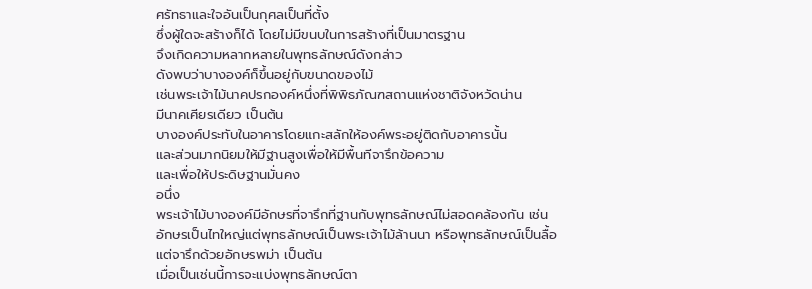ศรัทธาและใจอันเป็นกุศลเป็นที่ตั้ง
ซึ่งผู้ใดจะสร้างก็ได้ โดยไม่มีขนบในการสร้างที่เป็นมาตรฐาน
จึงเกิดความหลากหลายในพุทธลักษณ์ดังกล่าว
ดังพบว่าบางองค์ก็ขึ้นอยู่กับขนาดของไม้
เช่นพระเจ้าไม้นาคปรกองค์หนึ่งที่พิพิธภัณฑสถานแห่งชาติจังหวัดน่าน
มีนาคเศียรเดียว เป็นต้น
บางองค์ประทับในอาคารโดยแกะสลักให้องค์พระอยู่ติดกับอาคารนั้น
และส่วนมากนิยมให้มีฐานสูงเพื่อให้มีพื้นทีจารึกข้อความ
และเพื่อให้ประดิษฐานมั่นคง
อนึ่ง
พระเจ้าไม้บางองค์มีอักษรที่จารึกที่ฐานกับพุทธลักษณ์ไม่สอดคล้องกัน เช่น
อักษรเป็นไทใหญ่แต่พุทธลักษณ์เป็นพระเจ้าไม้ล้านนา หรือพุทธลักษณ์เป็นลื้อ
แต่จารึกด้วยอักษรพม่า เป็นต้น
เมื่อเป็นเช่นนี้การจะแบ่งพุทธลักษณ์ตา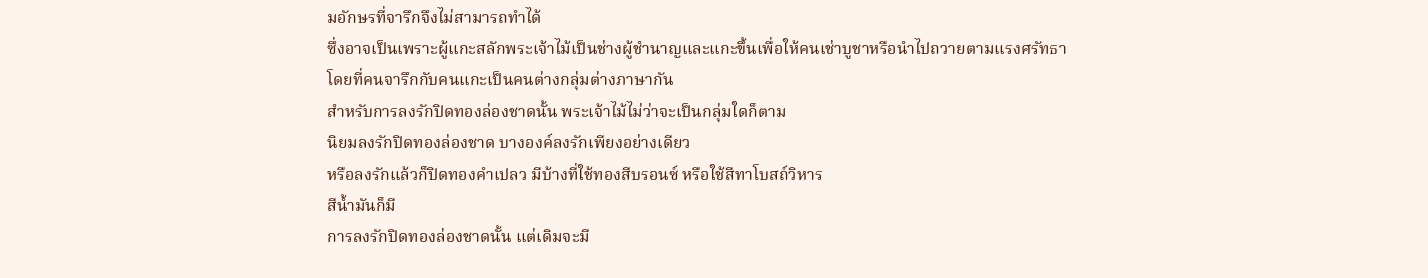มอักษรที่จารึกจึงไม่สามารถทำได้
ซึ่งอาจเป็นเพราะผู้แกะสลักพระเจ้าไม้เป็นช่างผู้ชำนาญและแกะขึ้นเพื่อให้คนเช่าบูชาหรือนำไปถวายตามแรงศรัทธา
โดยที่คนจารึกกับคนแกะเป็นคนต่างกลุ่มต่างภาษากัน
สำหรับการลงรักปิดทองล่องชาดนั้น พระเจ้าไม้ไม่ว่าจะเป็นกลุ่มใดก็ตาม
นิยมลงรักปิดทองล่องชาด บางองค์ลงรักเพียงอย่างเดียว
หรือลงรักแล้วก็ปิดทองคำเปลว มีบ้างที่ใช้ทองสีบรอนซ์ หรือใช้สีทาโบสถ์วิหาร
สีน้ำมันก็มี
การลงรักปิดทองล่องชาดนั้น แต่เดิมจะมี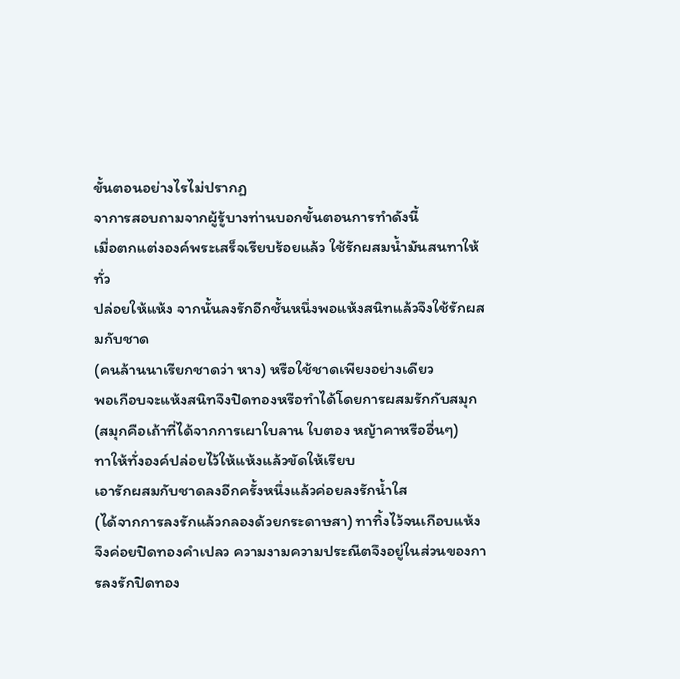ขั้นตอนอย่างไรไม่ปรากฏ
จาการสอบถามจากผู้รู้บางท่านบอกขั้นตอนการทำดังนี้
เมื่อตกแต่งองค์พระเสร็จเรียบร้อยแล้ว ใช้รักผสมน้ำมันสนทาให้ทั่ว
ปล่อยให้แห้ง จากนั้นลงรักอีกชั้นหนึ่งพอแห้งสนิทแล้วจึงใช้รักผสมกับชาด
(คนล้านนาเรียกชาดว่า หาง) หรือใช้ชาดเพียงอย่างเดียว
พอเกือบจะแห้งสนิทจึงปิดทองหรือทำได้โดยการผสมรักกับสมุก
(สมุกคือเถ้าที่ได้จากการเผาใบลาน ใบตอง หญ้าคาหรืออื่นๆ)
ทาให้ทั่งองค์ปล่อยไว้ให้แห้งแล้วขัดให้เรียบ
เอารักผสมกับชาดลงอีกครั้งหนึ่งแล้วค่อยลงรักน้ำใส
(ได้จากการลงรักแล้วกลองด้วยกระดาษสา) ทาทิ้งไว้จนเกือบแห้ง
จึงค่อยปิดทองคำเปลว ความงามความประณีตจึงอยู่ในส่วนของการลงรักปิดทอง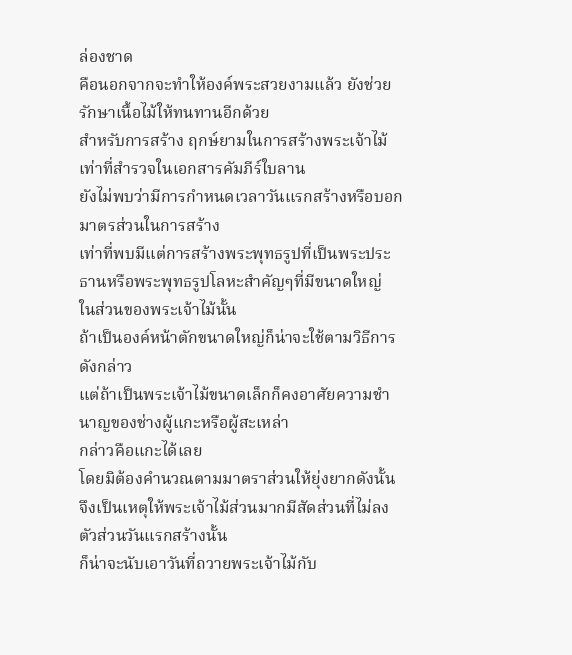ล่องชาด
คือนอกจากจะทำให้องค์พระสวยงามแล้ว ยังช่วยรักษาเนื้อไม้ให้ทนทานอีกด้วย
สำหรับการสร้าง ฤกษ์ยามในการสร้างพระเจ้าไม้
เท่าที่สำรวจในเอกสารคัมภีร์ใบลาน
ยังไม่พบว่ามีการกำหนดเวลาวันแรกสร้างหรือบอกมาตรส่วนในการสร้าง
เท่าที่พบมีแต่การสร้างพระพุทธรูปที่เป็นพระประธานหรือพระพุทธรูปโลหะสำคัญๆที่มีขนาดใหญ่
ในส่วนของพระเจ้าไม้นั้น
ถ้าเป็นองค์หน้าตักขนาดใหญ่ก็น่าจะใช้ตามวิธีการดังกล่าว
แต่ถ้าเป็นพระเจ้าไม้ขนาดเล็กก็คงอาศัยความชำนาญของช่างผู้แกะหรือผู้สะเหล่า
กล่าวคือแกะได้เลย
โดยมิต้องคำนวณตามมาตราส่วนให้ยุ่งยากดังนั้นจึงเป็นเหตุให้พระเจ้าไม้ส่วนมากมีสัดส่วนที่ไม่ลงตัวส่วนวันแรกสร้างนั้น
ก็น่าจะนับเอาวันที่ถวายพระเจ้าไม้กับ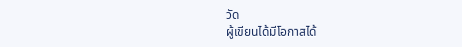วัด
ผู้เขียนได้มีโอกาสได้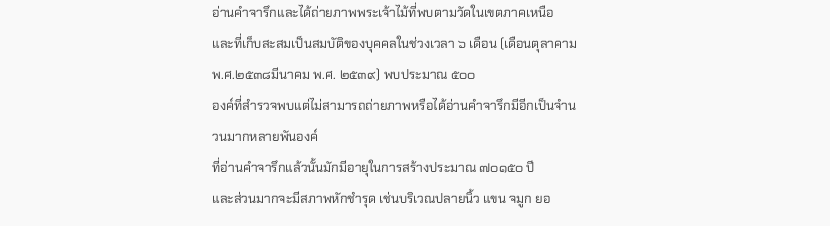อ่านคำจารึกและได้ถ่ายภาพพระเจ้าไม้ที่พบตามวัดในเขตภาคเหนือ
และที่เก็บสะสมเป็นสมบัติของบุคคลในช่วงเวลา ๖ เดือน (เดือนตุลาคาม
พ.ศ.๒๕๓๘มีนาคม พ.ศ. ๒๕๓๙) พบประมาณ ๕๐๐
องค์ที่สำรวจพบแต่ไม่สามารถถ่ายภาพหรือได้อ่านคำจารึกมีอีกเป็นจำนวนมากหลายพันองค์
ที่อ่านคำจารึกแล้วนั้นมักมีอายุในการสร้างประมาณ ๗๐๑๕๐ ปี
และส่วนมากจะมีสภาพหักชำรุด เช่นบริเวณปลายนิ้ว แขน จมูก ยอ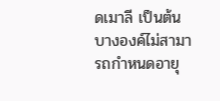ดเมาลี เป็นต้น
บางองค์ไม่สามารถกำหนดอายุ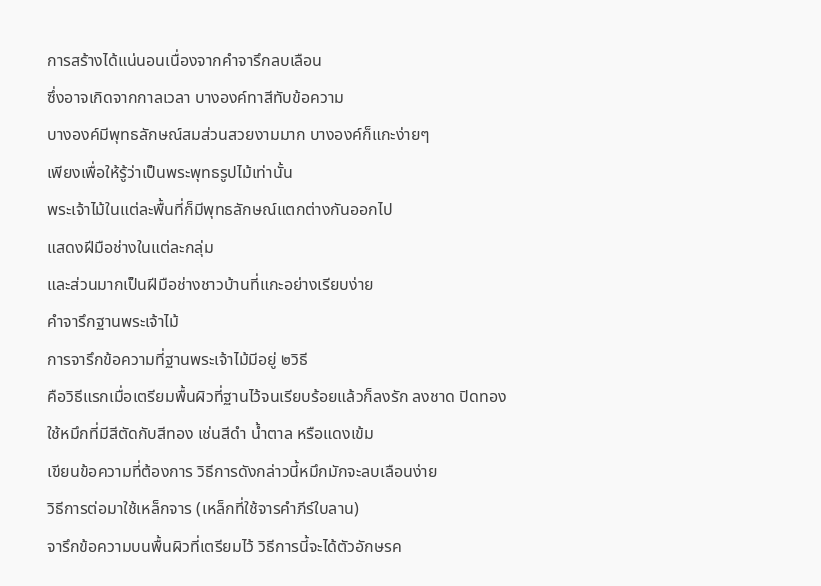การสร้างได้แน่นอนเนื่องจากคำจารึกลบเลือน
ซึ่งอาจเกิดจากกาลเวลา บางองค์ทาสีทับข้อความ
บางองค์มีพุทธลักษณ์สมส่วนสวยงามมาก บางองค์ก็แกะง่ายๆ
เพียงเพื่อให้รู้ว่าเป็นพระพุทธรูปไม้เท่านั้น
พระเจ้าไม้ในแต่ละพื้นที่ก็มีพุทธลักษณ์แตกต่างกันออกไป
แสดงฝีมือช่างในแต่ละกลุ่ม
และส่วนมากเป็นฝีมือช่างชาวบ้านที่แกะอย่างเรียบง่าย
คำจารึกฐานพระเจ้าไม้
การจารึกข้อความที่ฐานพระเจ้าไม้มีอยู่ ๒วิธี
คือวิธีแรกเมื่อเตรียมพื้นผิวที่ฐานไว้จนเรียบร้อยแล้วก็ลงรัก ลงชาด ปิดทอง
ใช้หมึกที่มีสีตัดกับสีทอง เช่นสีดำ น้ำตาล หรือแดงเข้ม
เขียนข้อความที่ต้องการ วิธีการดังกล่าวนี้หมึกมักจะลบเลือนง่าย
วิธีการต่อมาใช้เหล็กจาร (เหล็กที่ใช้จารคำภีร์ใบลาน)
จารึกข้อความบนพื้นผิวที่เตรียมไว้ วิธีการนี้จะได้ตัวอักษรค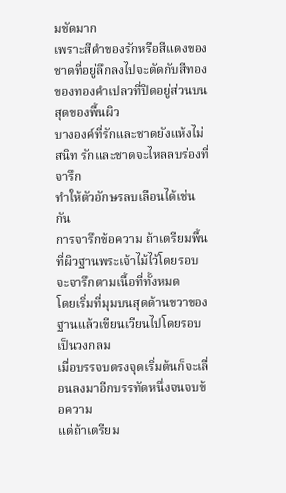มชัดมาก
เพราะสีดำของรักหรือสีแดงของชาดที่อยู่ลึกลงไปจะตัดกับสีทองของทองคำเปลวที่ปิดอยู่ส่วนบนสุดของพื้นผิว
บางองค์ที่รักและชาดยังแห้งไม่สนิท รักและชาดจะไหลลบร่องที่จารึก
ทำให้ตัวอักษรลบเลือนได้เช่นกัน
การจารึกข้อความ ถ้าเตรียมพื้นที่ผิวฐานพระเจ้าไม้ไว้โดยรอบ
จะจารึกตามเนื้อที่ทั้งหมด
โดยเริ่มที่มุมบนสุดด้านขวาของฐานแล้วเขียนเวียนไปโดยรอบเป็นวงกลม
เมื่อบรรจบตรงจุดเริ่มต้นก็จะเลื่อนลงมาอีกบรรทัดหนึ่งจนจบข้อความ
แต่ถ้าเตรียม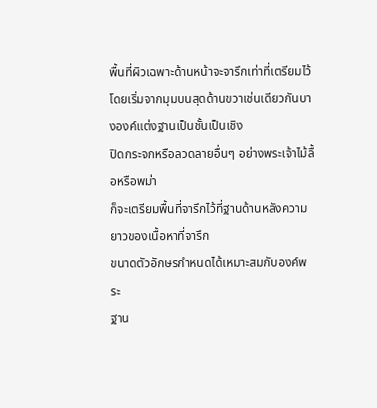พื้นที่ผิวเฉพาะด้านหน้าจะจารึกเท่าที่เตรียมไว้
โดยเริ่มจากมุมบนสุดด้านขวาเช่นเดียวกันบางองค์แต่งฐานเป็นชั้นเป็นเชิง
ปิดกระจกหรือลวดลายอื่นๆ อย่างพระเจ้าไม้ลื้อหรือพม่า
ก็จะเตรียมพื้นที่จารึกไว้ที่ฐานด้านหลังความยาวของเนื้อหาที่จารึก
ขนาดตัวอักษรกำหนดได้เหมาะสมกับองค์พระ
ฐาน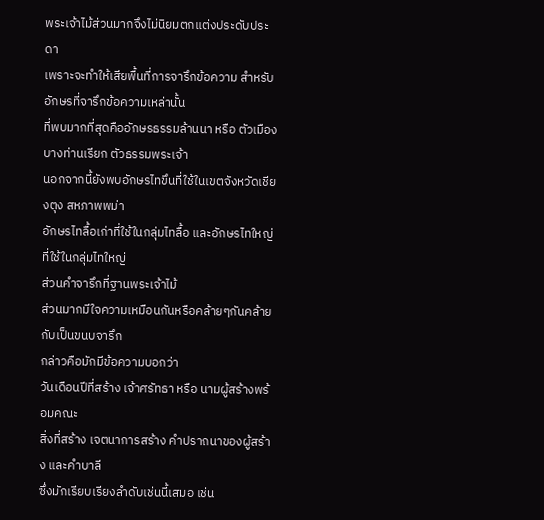พระเจ้าไม้ส่วนมากจึงไม่นิยมตกแต่งประดับประดา
เพราะจะทำให้เสียพื้นที่การจารึกข้อความ สำหรับอักษรที่จารึกข้อความเหล่านั้น
ที่พบมากที่สุดคืออักษรธรรมล้านนา หรือ ตัวเมือง บางท่านเรียก ตัวธรรมพระเจ้า
นอกจากนี้ยังพบอักษรไทขึนที่ใช้ในเขตจังหวัดเชียงตุง สหภาพพม่า
อักษรไทลื้อเก่าที่ใช้ในกลุ่มไทลื้อ และอักษรไทใหญ่ที่ใช้ในกลุ่มไทใหญ่
ส่วนคำจารึกที่ฐานพระเจ้าไม้
ส่วนมากมีใจความเหมือนกันหรือคล้ายๆกันคล้ายกับเป็นขนบจารึก
กล่าวคือมักมีข้อความบอกว่า
วันเดือนปีที่สร้าง เจ้าศรัทธา หรือ นามผู้สร้างพร้อมคณะ
สิ่งที่สร้าง เจตนาการสร้าง คำปราถนาของผู้สร้าง และคำบาลี
ซึ่งมักเรียบเรียงลำดับเช่นนี้เสมอ เช่น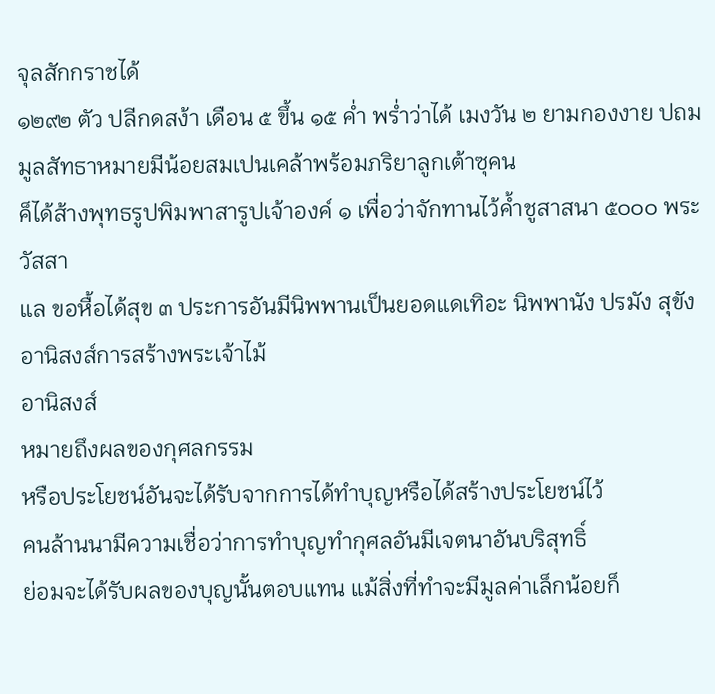จุลสักกราชได้
๑๒๙๒ ตัว ปลีกดสง้า เดือน ๕ ขึ้น ๑๕ ค่ำ พร่ำว่าได้ เมงวัน ๒ ยามกองงาย ปถมมูลสัทธาหมายมีน้อยสมเปนเคล้าพร้อมภริยาลูกเต้าซุคน
ค็ได้ส้างพุทธรูปพิมพาสารูปเจ้าองค์ ๑ เพื่อว่าจักทานไว้ค้ำชูสาสนา ๕๐๐๐ พระวัสสา
แล ขอหื้อได้สุข ๓ ประการอันมีนิพพานเป็นยอดแดเทิอะ นิพพานัง ปรมัง สุขัง
อานิสงส์การสร้างพระเจ้าไม้
อานิสงส์
หมายถึงผลของกุศลกรรม
หรือประโยชน์อันจะได้รับจากการได้ทำบุญหรือได้สร้างประโยชน์ไว้
คนล้านนามีความเชื่อว่าการทำบุญทำกุศลอันมีเจตนาอันบริสุทธิ์
ย่อมจะได้รับผลของบุญนั้นตอบแทน แม้สิ่งที่ทำจะมีมูลค่าเล็กน้อยก็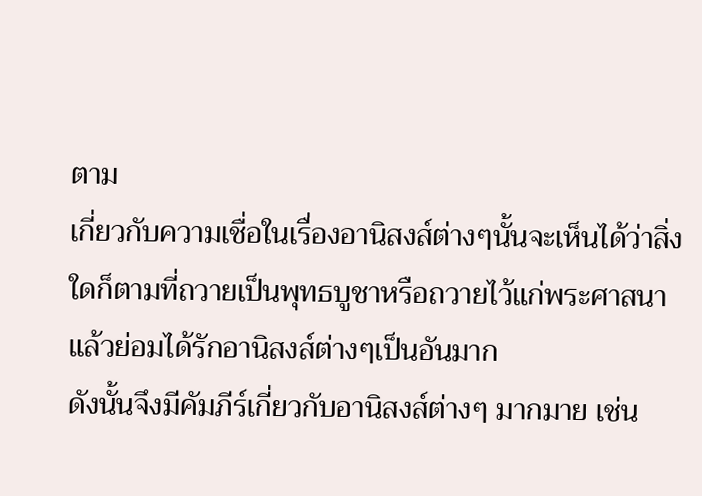ตาม
เกี่ยวกับความเชื่อในเรื่องอานิสงส์ต่างๆนั้นจะเห็นได้ว่าสิ่งใดก็ตามที่ถวายเป็นพุทธบูชาหรือถวายไว้แก่พระศาสนาแล้วย่อมได้รักอานิสงส์ต่างๆเป็นอันมาก
ดังนั้นจึงมีคัมภีร์เกี่ยวกับอานิสงส์ต่างๆ มากมาย เช่น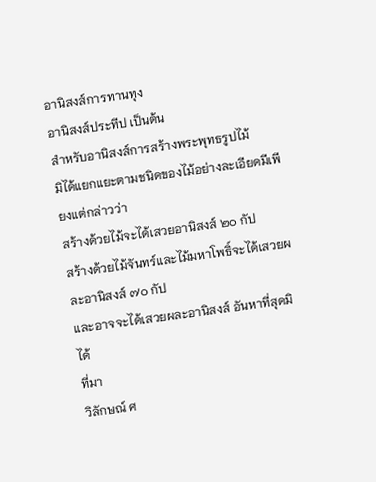อานิสงส์การทานทุง
อานิสงส์ประทีป เป็นต้น
สำหรับอานิสงส์การสร้างพระพุทธรูปไม้
มิได้แยกแยะตามชนิดของไม้อย่างละเอียดมีเพียงแต่กล่าวว่า
สร้างด้วยไม้จะได้เสวยอานิสงส์ ๒๐ กัป
สร้างด้วยไม้จันทร์และไม้มหาโพธิ์จะได้เสวยผละอานิสงส์ ๗๐ กัป
และอาจจะได้เสวยผละอานิสงส์ อันหาที่สุดมิได้
ที่มา
วิลักษณ์ ศ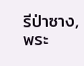รีป่าซาง, พระ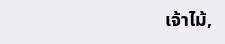เจ้าไม้,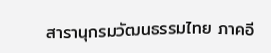สารานุกรมวัฒนธรรมไทย ภาคอี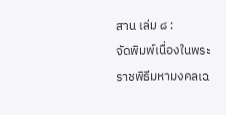สาน เล่ม ๘ :
จัดพิมพ์เนื่องในพระราชพิธีมหามงคลเฉ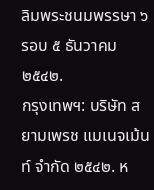ลิมพระชนมพรรษา ๖รอบ ๕ ธันวาคม ๒๕๔๒.
กรุงเทพฯ: บริษัท สยามเพรช แมเนจเม้นท์ จำกัด ๒๕๔๒. ห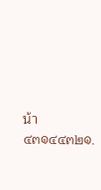น้า ๔๓๑๔๔๓๒๑.